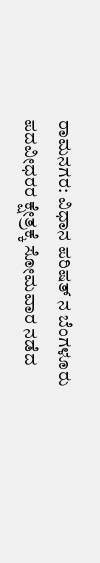ರಾಮನಗರ: ವಿಧಾನ ಪರಿಷತ್ ನ ಬೆಂಗಳೂರು ಪದವೀಧರರ ಕ್ಷೇತ್ರಕ್ಕೆ ಸೋಮವಾರ ನಡೆದ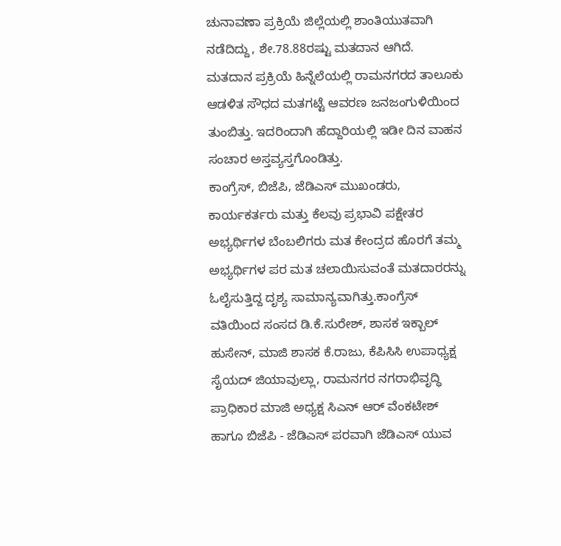ಚುನಾವಣಾ ಪ್ರಕ್ರಿಯೆ ಜಿಲ್ಲೆಯಲ್ಲಿ ಶಾಂತಿಯುತವಾಗಿ ನಡೆದಿದ್ದು, ಶೇ.78.88ರಷ್ಟು ಮತದಾನ ಆಗಿದೆ.
ಮತದಾನ ಪ್ರಕ್ರಿಯೆ ಹಿನ್ನೆಲೆಯಲ್ಲಿ ರಾಮನಗರದ ತಾಲೂಕು ಆಡಳಿತ ಸೌಧದ ಮತಗಟ್ಟೆ ಆವರಣ ಜನಜಂಗುಳಿಯಿಂದ ತುಂಬಿತ್ತು. ಇದರಿಂದಾಗಿ ಹೆದ್ದಾರಿಯಲ್ಲಿ ಇಡೀ ದಿನ ವಾಹನ ಸಂಚಾರ ಅಸ್ತವ್ಯಸ್ತಗೊಂಡಿತ್ತು.
ಕಾಂಗ್ರೆಸ್, ಬಿಜೆಪಿ, ಜೆಡಿಎಸ್ ಮುಖಂಡರು, ಕಾರ್ಯಕರ್ತರು ಮತ್ತು ಕೆಲವು ಪ್ರಭಾವಿ ಪಕ್ಷೇತರ ಅಭ್ಯರ್ಥಿಗಳ ಬೆಂಬಲಿಗರು ಮತ ಕೇಂದ್ರದ ಹೊರಗೆ ತಮ್ಮ ಅಭ್ಯರ್ಥಿಗಳ ಪರ ಮತ ಚಲಾಯಿಸುವಂತೆ ಮತದಾರರನ್ನು ಓಲೈಸುತ್ತಿದ್ದ ದೃಶ್ಯ ಸಾಮಾನ್ಯವಾಗಿತ್ತು.ಕಾಂಗ್ರೆಸ್ ವತಿಯಿಂದ ಸಂಸದ ಡಿ.ಕೆ.ಸುರೇಶ್, ಶಾಸಕ ಇಕ್ಬಾಲ್ ಹುಸೇನ್, ಮಾಜಿ ಶಾಸಕ ಕೆ.ರಾಜು, ಕೆಪಿಸಿಸಿ ಉಪಾಧ್ಯಕ್ಷ ಸೈಯದ್ ಜಿಯಾವುಲ್ಲಾ, ರಾಮನಗರ ನಗರಾಭಿವೃದ್ಧಿ ಪ್ರಾಧಿಕಾರ ಮಾಜಿ ಅಧ್ಯಕ್ಷ ಸಿಎನ್ ಆರ್ ವೆಂಕಟೇಶ್ ಹಾಗೂ ಬಿಜೆಪಿ - ಜೆಡಿಎಸ್ ಪರವಾಗಿ ಜೆಡಿಎಸ್ ಯುವ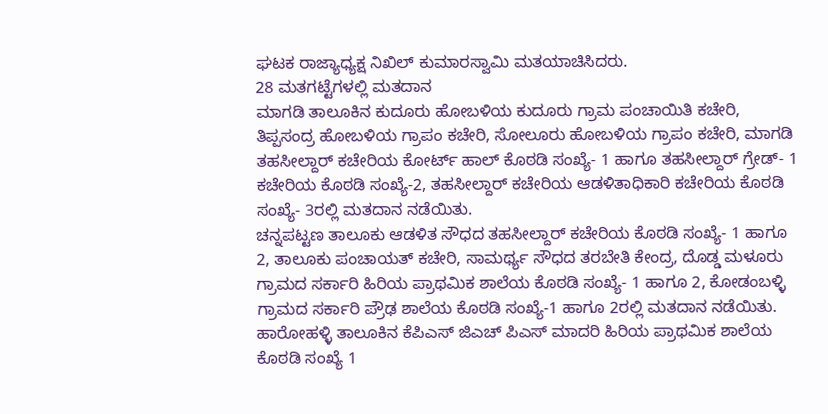ಘಟಕ ರಾಜ್ಯಾಧ್ಯಕ್ಷ ನಿಖಿಲ್ ಕುಮಾರಸ್ವಾಮಿ ಮತಯಾಚಿಸಿದರು.
28 ಮತಗಟ್ಟೆಗಳಲ್ಲಿ ಮತದಾನ
ಮಾಗಡಿ ತಾಲೂಕಿನ ಕುದೂರು ಹೋಬಳಿಯ ಕುದೂರು ಗ್ರಾಮ ಪಂಚಾಯಿತಿ ಕಚೇರಿ, ತಿಪ್ಪಸಂದ್ರ ಹೋಬಳಿಯ ಗ್ರಾಪಂ ಕಚೇರಿ, ಸೋಲೂರು ಹೋಬಳಿಯ ಗ್ರಾಪಂ ಕಚೇರಿ, ಮಾಗಡಿ ತಹಸೀಲ್ದಾರ್ ಕಚೇರಿಯ ಕೋರ್ಟ್ ಹಾಲ್ ಕೊಠಡಿ ಸಂಖ್ಯೆ- 1 ಹಾಗೂ ತಹಸೀಲ್ದಾರ್ ಗ್ರೇಡ್- 1 ಕಚೇರಿಯ ಕೊಠಡಿ ಸಂಖ್ಯೆ-2, ತಹಸೀಲ್ದಾರ್ ಕಚೇರಿಯ ಆಡಳಿತಾಧಿಕಾರಿ ಕಚೇರಿಯ ಕೊಠಡಿ ಸಂಖ್ಯೆ- 3ರಲ್ಲಿ ಮತದಾನ ನಡೆಯಿತು.
ಚನ್ನಪಟ್ಟಣ ತಾಲೂಕು ಆಡಳಿತ ಸೌಧದ ತಹಸೀಲ್ದಾರ್ ಕಚೇರಿಯ ಕೊಠಡಿ ಸಂಖ್ಯೆ- 1 ಹಾಗೂ 2, ತಾಲೂಕು ಪಂಚಾಯತ್ ಕಚೇರಿ, ಸಾಮರ್ಥ್ಯ ಸೌಧದ ತರಬೇತಿ ಕೇಂದ್ರ, ದೊಡ್ಡ ಮಳೂರು ಗ್ರಾಮದ ಸರ್ಕಾರಿ ಹಿರಿಯ ಪ್ರಾಥಮಿಕ ಶಾಲೆಯ ಕೊಠಡಿ ಸಂಖ್ಯೆ- 1 ಹಾಗೂ 2, ಕೋಡಂಬಳ್ಳಿ ಗ್ರಾಮದ ಸರ್ಕಾರಿ ಪ್ರೌಢ ಶಾಲೆಯ ಕೊಠಡಿ ಸಂಖ್ಯೆ-1 ಹಾಗೂ 2ರಲ್ಲಿ ಮತದಾನ ನಡೆಯಿತು. ಹಾರೋಹಳ್ಳಿ ತಾಲೂಕಿನ ಕೆಪಿಎಸ್ ಜಿಎಚ್ ಪಿಎಸ್ ಮಾದರಿ ಹಿರಿಯ ಪ್ರಾಥಮಿಕ ಶಾಲೆಯ ಕೊಠಡಿ ಸಂಖ್ಯೆ 1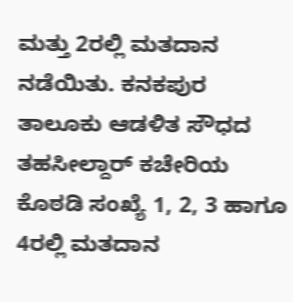ಮತ್ತು 2ರಲ್ಲಿ ಮತದಾನ ನಡೆಯಿತು. ಕನಕಪುರ ತಾಲೂಕು ಆಡಳಿತ ಸೌಧದ ತಹಸೀಲ್ದಾರ್ ಕಚೇರಿಯ ಕೊಠಡಿ ಸಂಖ್ಯೆ 1, 2, 3 ಹಾಗೂ 4ರಲ್ಲಿ ಮತದಾನ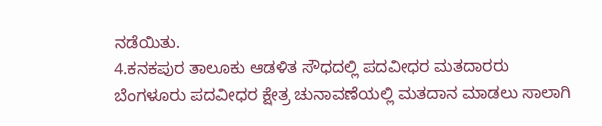ನಡೆಯಿತು.
4.ಕನಕಪುರ ತಾಲೂಕು ಆಡಳಿತ ಸೌಧದಲ್ಲಿ ಪದವೀಧರ ಮತದಾರರು ಬೆಂಗಳೂರು ಪದವೀಧರ ಕ್ಷೇತ್ರ ಚುನಾವಣೆಯಲ್ಲಿ ಮತದಾನ ಮಾಡಲು ಸಾಲಾಗಿ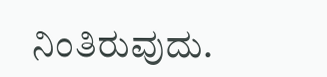ನಿಂತಿರುವುದು.